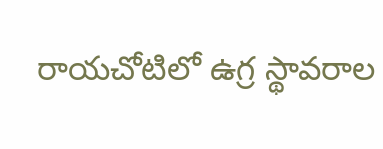రాయచోటిలో ఉగ్ర స్థావరాల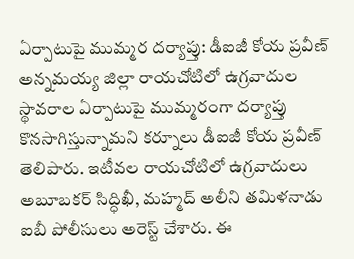ఏర్పాటుపై ముమ్మర దర్యాప్తు: డీఐజీ కోయ ప్రవీణ్
అన్నమయ్య జిల్లా రాయచోటిలో ఉగ్రవాదుల స్థావరాల ఏర్పాటుపై ముమ్మరంగా దర్యాప్తు కొనసాగిస్తున్నామని కర్నూలు డీఐజీ కోయ ప్రవీణ్ తెలిపారు. ఇటీవల రాయచోటిలో ఉగ్రవాదులు అబూబకర్ సిద్ధిఖీ, మహ్మద్ అలీని తమిళనాడు ఐబీ పోలీసులు అరెస్ట్ చేశారు. ఈ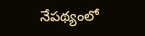నేపథ్యంలో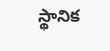స్థానిక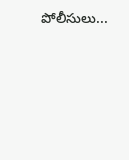పోలీసులు...